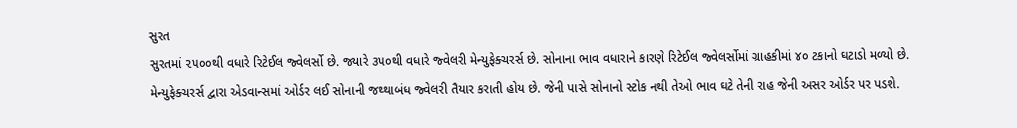સુરત
સુરતમાં ૨૫૦૦થી વધારે રિટેઈલ જ્વેલર્સો છે. જ્યારે ૩૫૦થી વધારે જ્વેલરી મેન્યુફેક્ચરર્સ છે. સોનાના ભાવ વધારાને કારણે રિટેઈલ જ્વેલર્સોમાં ગ્રાહકીમાં ૪૦ ટકાનો ઘટાડો મળ્યો છે. મેન્યુફેક્ચરર્સ દ્વારા એડવાન્સમાં ઓર્ડર લઈ સોનાની જથ્થાબંધ જ્વેલરી તૈયાર કરાતી હોય છે. જેની પાસે સોનાનો સ્ટોક નથી તેઓ ભાવ ઘટે તેની રાહ જેની અસર ઓર્ડર પર પડશે.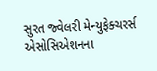સુરત જ્વેલરી મેન્યુફેક્ચરર્સ એસોસિએશનના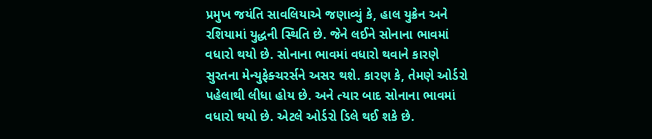પ્રમુખ જયંતિ સાવલિયાએ જણાવ્યું કે, હાલ યુક્રેન અને રશિયામાં યુદ્ધની સ્થિતિ છે. જેને લઈને સોનાના ભાવમાં વધારો થયો છે. સોનાના ભાવમાં વધારો થવાને કારણે સુરતના મેન્યુફેક્ચરર્સને અસર થશે. કારણ કે, તેમણે ઓર્ડરો પહેલાથી લીધા હોય છે. અને ત્યાર બાદ સોનાના ભાવમાં વધારો થયો છે. એટલે ઓર્ડરો ડિલે થઈ શકે છે.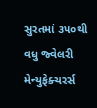સુરતમાં ૩૫૦થી વધુ જ્વેલરી મેન્યુફેક્ચરર્સ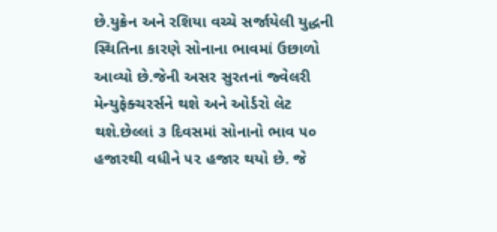છે.યુક્રેન અને રશિયા વચ્ચે સર્જાયેલી યુદ્ધની સ્થિતિના કારણે સોનાના ભાવમાં ઉછાળો આવ્યો છે.જેની અસર સુરતનાં જ્વેલરી મેન્યુફેક્ચરર્સને થશે અને ઓર્ડરો લેટ થશે.છેલ્લાં ૩ દિવસમાં સોનાનો ભાવ ૫૦ હજારથી વધીને ૫૨ હજાર થયો છે. જે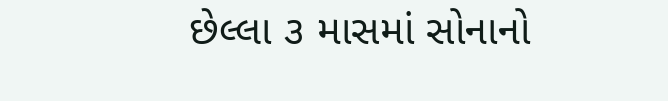છેલ્લા ૩ માસમાં સોનાનો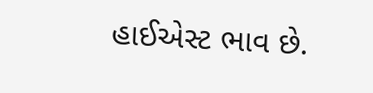હાઈએસ્ટ ભાવ છે.